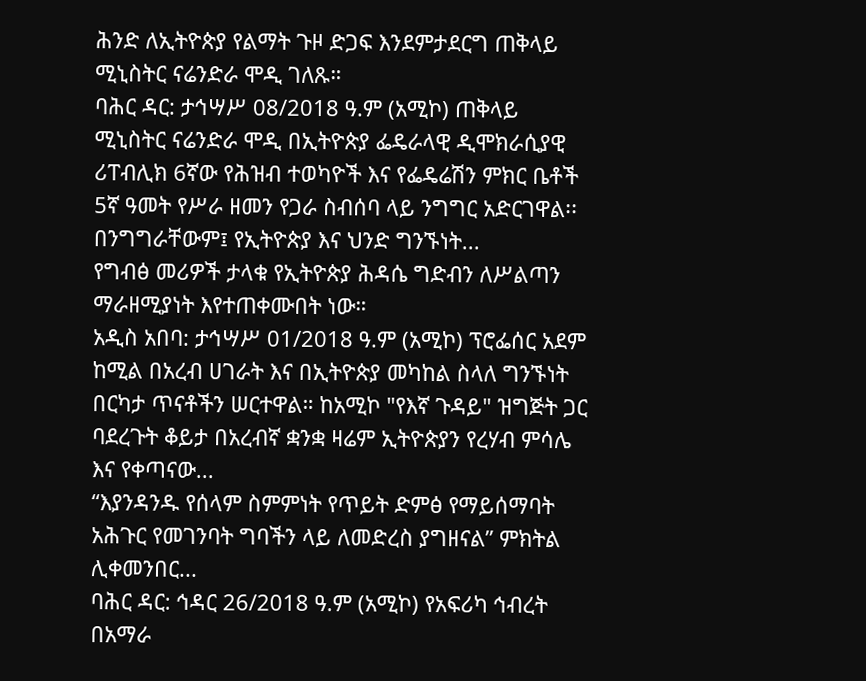ሕንድ ለኢትዮጵያ የልማት ጉዞ ድጋፍ እንደምታደርግ ጠቅላይ ሚኒስትር ናሬንድራ ሞዲ ገለጹ።
ባሕር ዳር: ታኅሣሥ 08/2018 ዓ.ም (አሚኮ) ጠቅላይ ሚኒስትር ናሬንድራ ሞዲ በኢትዮጵያ ፌዴራላዊ ዲሞክራሲያዊ ሪፐብሊክ 6ኛው የሕዝብ ተወካዮች እና የፌዴሬሽን ምክር ቤቶች 5ኛ ዓመት የሥራ ዘመን የጋራ ስብሰባ ላይ ንግግር አድርገዋል፡፡
በንግግራቸውም፤ የኢትዮጵያ እና ህንድ ግንኙነት...
የግብፅ መሪዎች ታላቁ የኢትዮጵያ ሕዳሴ ግድብን ለሥልጣን ማራዘሚያነት እየተጠቀሙበት ነው።
አዲስ አበባ: ታኅሣሥ 01/2018 ዓ.ም (አሚኮ) ፕሮፌሰር አደም ከሚል በአረብ ሀገራት እና በኢትዮጵያ መካከል ስላለ ግንኙነት በርካታ ጥናቶችን ሠርተዋል። ከአሚኮ "የእኛ ጉዳይ" ዝግጅት ጋር ባደረጉት ቆይታ በአረብኛ ቋንቋ ዛሬም ኢትዮጵያን የረሃብ ምሳሌ እና የቀጣናው...
“እያንዳንዱ የሰላም ስምምነት የጥይት ድምፅ የማይሰማባት አሕጉር የመገንባት ግባችን ላይ ለመድረስ ያግዘናል” ምክትል ሊቀመንበር...
ባሕር ዳር: ኅዳር 26/2018 ዓ.ም (አሚኮ) የአፍሪካ ኅብረት በአማራ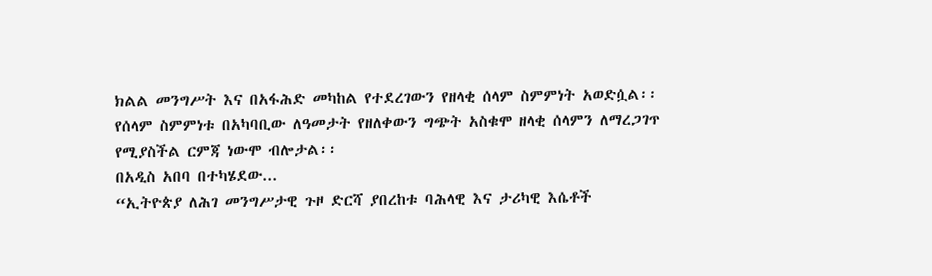ክልል መንግሥት እና በአፋሕድ መካከል የተደረገውን የዘላቂ ሰላም ስምምነት አወድሷል፡፡
የሰላም ስምምነቱ በአካባቢው ለዓመታት የዘለቀውን ግጭት አስቁሞ ዘላቂ ሰላምን ለማረጋገጥ የሚያስችል ርምጃ ነውሞ ብሎታል፡፡
በአዲስ አበባ በተካሄደው...
“ኢትዮጵያ ለሕገ መንግሥታዊ ጉዞ ድርሻ ያበረከቱ ባሕላዊ እና ታሪካዊ እሴቶች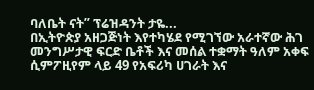ባለቤት ናት” ፕሬዝዳንት ታዬ...
በኢትዮጵያ አዘጋጅነት እየተካሄደ የሚገኘው አራተኛው ሕገ መንግሥታዊ ፍርድ ቤቶች እና መሰል ተቋማት ዓለም አቀፍ ሲምፖዚየም ላይ 49 የአፍሪካ ሀገራት እና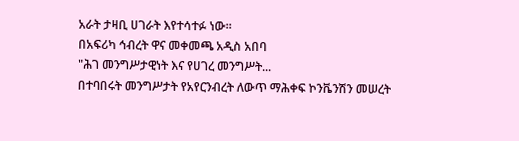አራት ታዛቢ ሀገራት እየተሳተፉ ነው።
በአፍሪካ ኅብረት ዋና መቀመጫ አዲስ አበባ
"ሕገ መንግሥታዊነት እና የሀገረ መንግሥት...
በተባበሩት መንግሥታት የአየርንብረት ለውጥ ማሕቀፍ ኮንቬንሽን መሠረት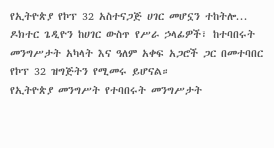የኢትዮጵያ የኮፕ 32 አስተናጋጅ ሀገር መሆኗን ተከትሎ...
ዶክተር ጌዲዮን ከሀገር ውስጥ የሥራ ኃላፊዎች፣ ከተባበሩት መንግሥታት አካላት እና ዓለም አቀፍ አጋሮች ጋር በመተባበር የኮፕ 32 ዝግጅትን የሚመሩ ይሆናል።
የኢትዮጵያ መንግሥት የተባበሩት መንግሥታት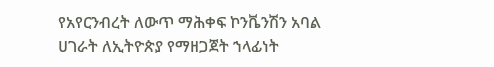የአየርንብረት ለውጥ ማሕቀፍ ኮንቬንሽን አባል ሀገራት ለኢትዮጵያ የማዘጋጀት ኀላፊነት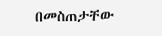በመስጠታቸው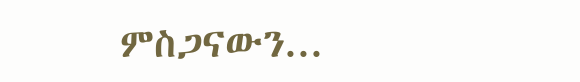ምስጋናውን...